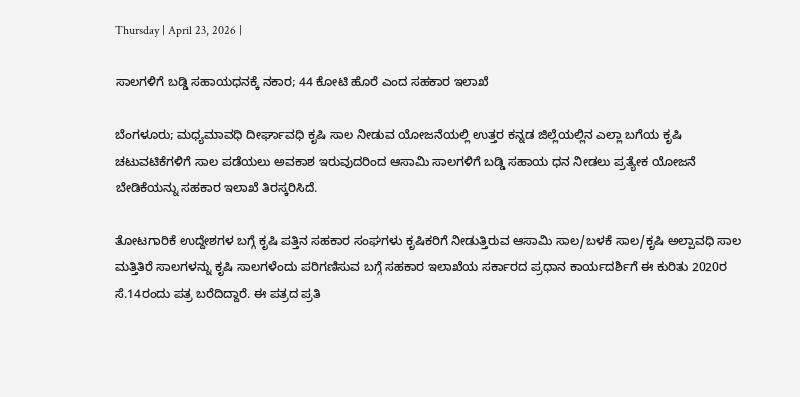Thursday | April 23, 2026 |

ಸಾಲಗಳಿಗೆ ಬಡ್ಡಿ ಸಹಾಯಧನಕ್ಕೆ ನಕಾರ; 44 ಕೋಟಿ ಹೊರೆ ಎಂದ ಸಹಕಾರ ಇಲಾಖೆ

ಬೆಂಗಳೂರು; ಮಧ್ಯಮಾವಧಿ ದೀರ್ಘಾವಧಿ ಕೃಷಿ ಸಾಲ ನೀಡುವ ಯೋಜನೆಯಲ್ಲಿ ಉತ್ತರ ಕನ್ನಡ ಜಿಲ್ಲೆಯಲ್ಲಿನ ಎಲ್ಲಾ ಬಗೆಯ ಕೃಷಿ ಚಟುವಟಿಕೆಗಳಿಗೆ ಸಾಲ ಪಡೆಯಲು ಅವಕಾಶ ಇರುವುದರಿಂದ ಆಸಾಮಿ ಸಾಲಗಳಿಗೆ ಬಡ್ಡಿ ಸಹಾಯ ಧನ ನೀಡಲು ಪ್ರತ್ಯೇಕ ಯೋಜನೆ ಬೇಡಿಕೆಯನ್ನು ಸಹಕಾರ ಇಲಾಖೆ ತಿರಸ್ಕರಿಸಿದೆ.

ತೋಟಗಾರಿಕೆ ಉದ್ದೇಶಗಳ ಬಗ್ಗೆ ಕೃಷಿ ಪತ್ತಿನ ಸಹಕಾರ ಸಂಘಗಳು ಕೃಷಿಕರಿಗೆ ನೀಡುತ್ತಿರುವ ಆಸಾಮಿ ಸಾಲ/ಬಳಕೆ ಸಾಲ/ಕೃಷಿ ಅಲ್ಪಾವಧಿ ಸಾಲ ಮತ್ತಿತಿರೆ ಸಾಲಗಳನ್ನು ಕೃಷಿ ಸಾಲಗಳೆಂದು ಪರಿಗಣಿಸುವ ಬಗ್ಗೆ ಸಹಕಾರ ಇಲಾಖೆಯ ಸರ್ಕಾರದ ಪ್ರಧಾನ ಕಾರ್ಯದರ್ಶಿಗೆ ಈ ಕುರಿತು 2020ರ ಸೆ.14ರಂದು ಪತ್ರ ಬರೆದಿದ್ದಾರೆ. ಈ ಪತ್ರದ ಪ್ರತಿ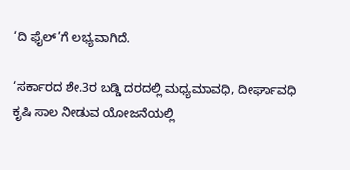‘ದಿ ಫೈಲ್‌’ಗೆ ಲಭ್ಯವಾಗಿದೆ.

‘ಸರ್ಕಾರದ ಶೇ.3ರ ಬಡ್ಡಿ ದರದಲ್ಲಿ ಮಧ್ಯಮಾವಧಿ, ದೀರ್ಘಾವಧಿ ಕೃಷಿ ಸಾಲ ನೀಡುವ ಯೋಜನೆಯಲ್ಲಿ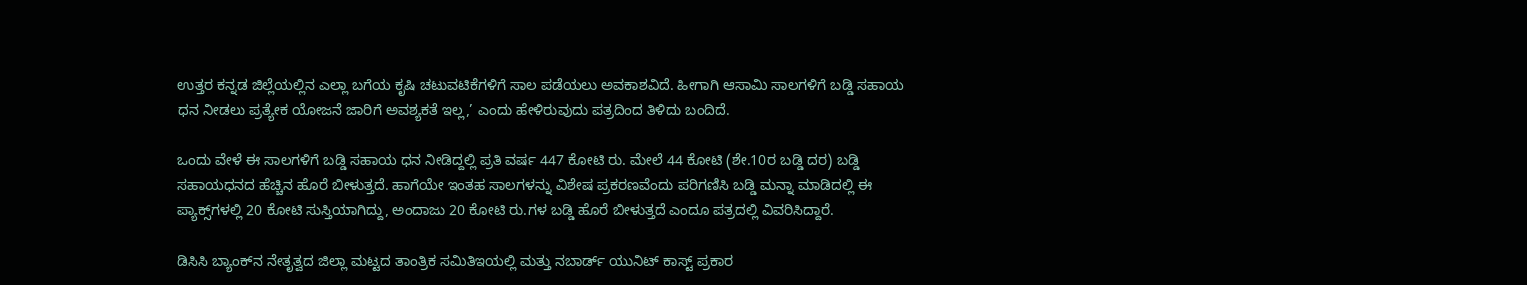ಉತ್ತರ ಕನ್ನಡ ಜಿಲ್ಲೆಯಲ್ಲಿನ ಎಲ್ಲಾ ಬಗೆಯ ಕೃಷಿ ಚಟುವಟಿಕೆಗಳಿಗೆ ಸಾಲ ಪಡೆಯಲು ಅವಕಾಶವಿದೆ. ಹೀಗಾಗಿ ಆಸಾಮಿ ಸಾಲಗಳಿಗೆ ಬಡ್ಡಿ ಸಹಾಯ ಧನ ನೀಡಲು ಪ್ರತ್ಯೇಕ ಯೋಜನೆ ಜಾರಿಗೆ ಅವಶ್ಯಕತೆ ಇಲ್ಲ,’ ಎಂದು ಹೇಳಿರುವುದು ಪತ್ರದಿಂದ ತಿಳಿದು ಬಂದಿದೆ.

ಒಂದು ವೇಳೆ ಈ ಸಾಲಗಳಿಗೆ ಬಡ್ಡಿ ಸಹಾಯ ಧನ ನೀಡಿದ್ದಲ್ಲಿ ಪ್ರತಿ ವರ್ಷ 447 ಕೋಟಿ ರು. ಮೇಲೆ 44 ಕೋಟಿ (ಶೇ.10ರ ಬಡ್ಡಿ ದರ) ಬಡ್ಡಿ ಸಹಾಯಧನದ ಹೆಚ್ಚಿನ ಹೊರೆ ಬೀಳುತ್ತದೆ. ಹಾಗೆಯೇ ಇಂತಹ ಸಾಲಗಳನ್ನು ವಿಶೇಷ ಪ್ರಕರಣವೆಂದು ಪರಿಗಣಿಸಿ ಬಡ್ಡಿ ಮನ್ನಾ ಮಾಡಿದಲ್ಲಿ ಈ ಪ್ಯಾಕ್ಸ್‌ಗಳಲ್ಲಿ 20 ಕೋಟಿ ಸುಸ್ತಿಯಾಗಿದ್ದು, ಅಂದಾಜು 20 ಕೋಟಿ ರು.ಗಳ ಬಡ್ಡಿ ಹೊರೆ ಬೀಳುತ್ತದೆ ಎಂದೂ ಪತ್ರದಲ್ಲಿ ವಿವರಿಸಿದ್ದಾರೆ.

ಡಿಸಿಸಿ ಬ್ಯಾಂಕ್‌ನ ನೇತೃತ್ವದ ಜಿಲ್ಲಾ ಮಟ್ಟದ ತಾಂತ್ರಿಕ ಸಮಿತಿಇಯಲ್ಲಿ ಮತ್ತು ನಬಾರ್ಡ್‌ ಯುನಿಟ್‌ ಕಾಸ್ಟ್‌ ಪ್ರಕಾರ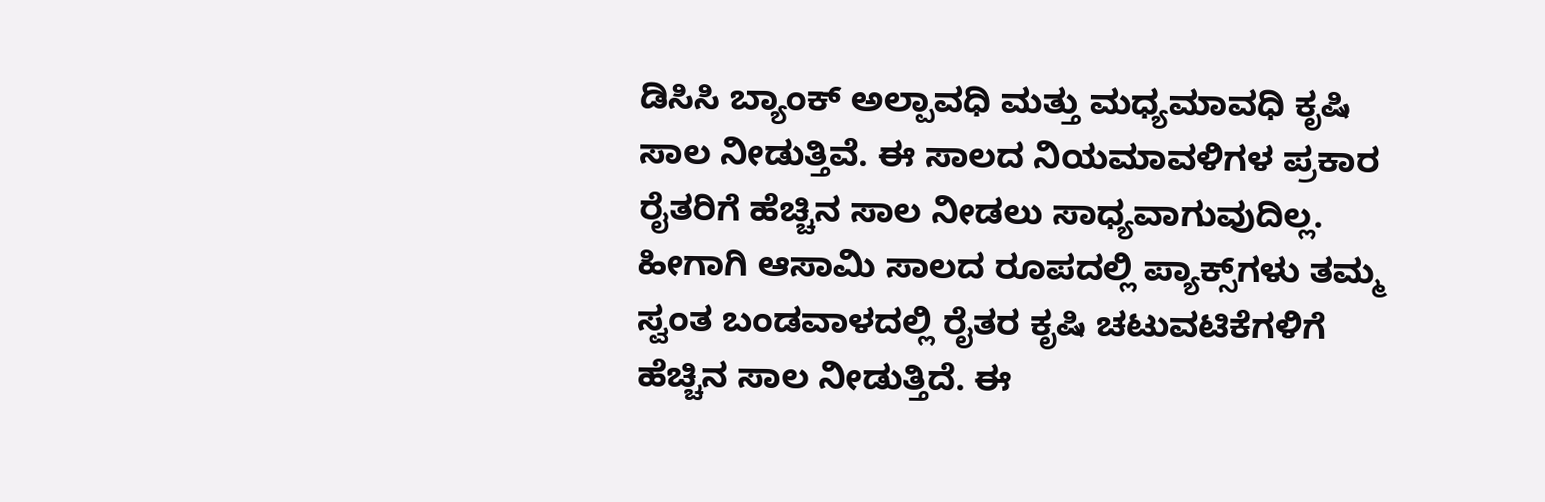ಡಿಸಿಸಿ ಬ್ಯಾಂಕ್‌ ಅಲ್ಪಾವಧಿ ಮತ್ತು ಮಧ್ಯಮಾವಧಿ ಕೃಷಿ ಸಾಲ ನೀಡುತ್ತಿವೆ. ಈ ಸಾಲದ ನಿಯಮಾವಳಿಗಳ ಪ್ರಕಾರ ರೈತರಿಗೆ ಹೆಚ್ಚಿನ ಸಾಲ ನೀಡಲು ಸಾಧ್ಯವಾಗುವುದಿಲ್ಲ. ಹೀಗಾಗಿ ಆಸಾಮಿ ಸಾಲದ ರೂಪದಲ್ಲಿ ಪ್ಯಾಕ್ಸ್‌ಗಳು ತಮ್ಮ ಸ್ವಂತ ಬಂಡವಾಳದಲ್ಲಿ ರೈತರ ಕೃಷಿ ಚಟುವಟಿಕೆಗಳಿಗೆ ಹೆಚ್ಚಿನ ಸಾಲ ನೀಡುತ್ತಿದೆ. ಈ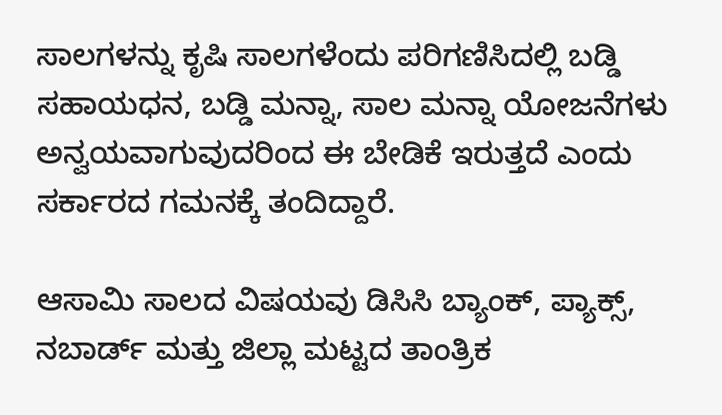ಸಾಲಗಳನ್ನು ಕೃಷಿ ಸಾಲಗಳೆಂದು ಪರಿಗಣಿಸಿದಲ್ಲಿ ಬಡ್ಡಿ ಸಹಾಯಧನ, ಬಡ್ಡಿ ಮನ್ನಾ, ಸಾಲ ಮನ್ನಾ ಯೋಜನೆಗಳು ಅನ್ವಯವಾಗುವುದರಿಂದ ಈ ಬೇಡಿಕೆ ಇರುತ್ತದೆ ಎಂದು ಸರ್ಕಾರದ ಗಮನಕ್ಕೆ ತಂದಿದ್ದಾರೆ.

ಆಸಾಮಿ ಸಾಲದ ವಿಷಯವು ಡಿಸಿಸಿ ಬ್ಯಾಂಕ್‌, ಪ್ಯಾಕ್ಸ್‌, ನಬಾರ್ಡ್ ಮತ್ತು ಜಿಲ್ಲಾ ಮಟ್ಟದ ತಾಂತ್ರಿಕ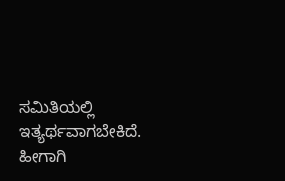ಸಮಿತಿಯಲ್ಲಿ ಇತ್ಯರ್ಥವಾಗಬೇಕಿದೆ. ಹೀಗಾಗಿ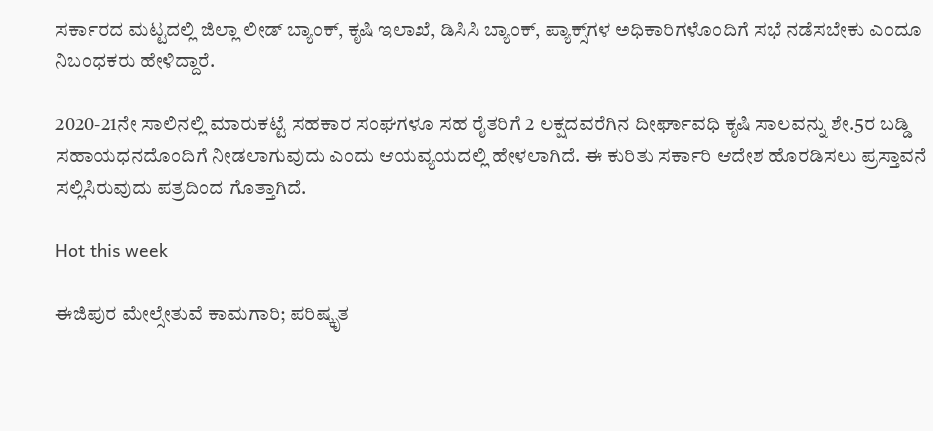ಸರ್ಕಾರದ ಮಟ್ಟದಲ್ಲಿ ಜಿಲ್ಲಾ ಲೀಡ್‌ ಬ್ಯಾಂಕ್‌, ಕೃಷಿ ಇಲಾಖೆ, ಡಿಸಿಸಿ ಬ್ಯಾಂಕ್‌, ಪ್ಯಾಕ್ಸ್‌ಗಳ ಅಧಿಕಾರಿಗಳೊಂದಿಗೆ ಸಭೆ ನಡೆಸಬೇಕು ಎಂದೂ ನಿಬಂಧಕರು ಹೇಳಿದ್ದಾರೆ.

2020-21ನೇ ಸಾಲಿನಲ್ಲಿ ಮಾರುಕಟ್ಟೆ ಸಹಕಾರ ಸಂಘಗಳೂ ಸಹ ರೈತರಿಗೆ 2 ಲಕ್ಷದವರೆಗಿನ ದೀರ್ಘಾವಧಿ ಕೃಷಿ ಸಾಲವನ್ನು ಶೇ.5ರ ಬಡ್ಡಿ ಸಹಾಯಧನದೊಂದಿಗೆ ನೀಡಲಾಗುವುದು ಎಂದು ಆಯವ್ಯಯದಲ್ಲಿ ಹೇಳಲಾಗಿದೆ. ಈ ಕುರಿತು ಸರ್ಕಾರಿ ಆದೇಶ ಹೊರಡಿಸಲು ಪ್ರಸ್ತಾವನೆ ಸಲ್ಲಿಸಿರುವುದು ಪತ್ರದಿಂದ ಗೊತ್ತಾಗಿದೆ.

Hot this week

ಈಜಿಪುರ ಮೇಲ್ಸೇತುವೆ ಕಾಮಗಾರಿ; ಪರಿಷ್ಕೃತ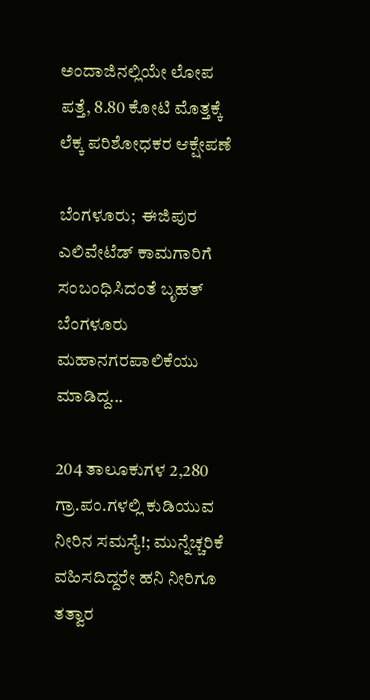ಅಂದಾಜಿನಲ್ಲಿಯೇ ಲೋಪ ಪತ್ತೆ, 8.80 ಕೋಟಿ ಮೊತ್ತಕ್ಕೆ ಲೆಕ್ಕ ಪರಿಶೋಧಕರ ಆಕ್ಷೇಪಣೆ

ಬೆಂಗಳೂರು;  ಈಜಿಪುರ ಎಲಿವೇಟೆಡ್ ಕಾಮಗಾರಿಗೆ ಸಂಬಂಧಿಸಿದಂತೆ ಬೃಹತ್‌ ಬೆಂಗಳೂರು ಮಹಾನಗರಪಾಲಿಕೆಯು ಮಾಡಿದ್ದ...

204 ತಾಲೂಕುಗಳ 2,280 ಗ್ರಾ.ಪಂ.ಗಳಲ್ಲಿ ಕುಡಿಯುವ ನೀರಿನ ಸಮಸ್ಯೆ!; ಮುನ್ನೆಚ್ಚರಿಕೆ ವಹಿಸದಿದ್ದರೇ ಹನಿ ನೀರಿಗೂ ತತ್ವಾರ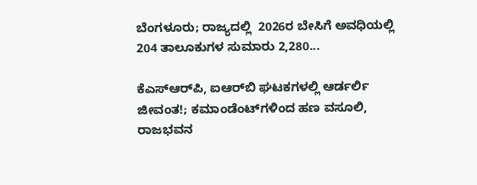ಬೆಂಗಳೂರು; ರಾಜ್ಯದಲ್ಲಿ  2026ರ ಬೇಸಿಗೆ ಅವಧಿಯಲ್ಲಿ 204 ತಾಲೂಕುಗಳ ಸುಮಾರು 2,280...

ಕೆಎಸ್‌ಆರ್‍‌ಪಿ, ಐಆರ್‍‌ಬಿ ಘಟಕಗಳಲ್ಲಿ ಆರ್ಡರ್ಲಿ ಜೀವಂತ!; ಕಮಾಂಡೆಂಟ್‌ಗಳಿಂದ ಹಣ ವಸೂಲಿ, ರಾಜಭವನ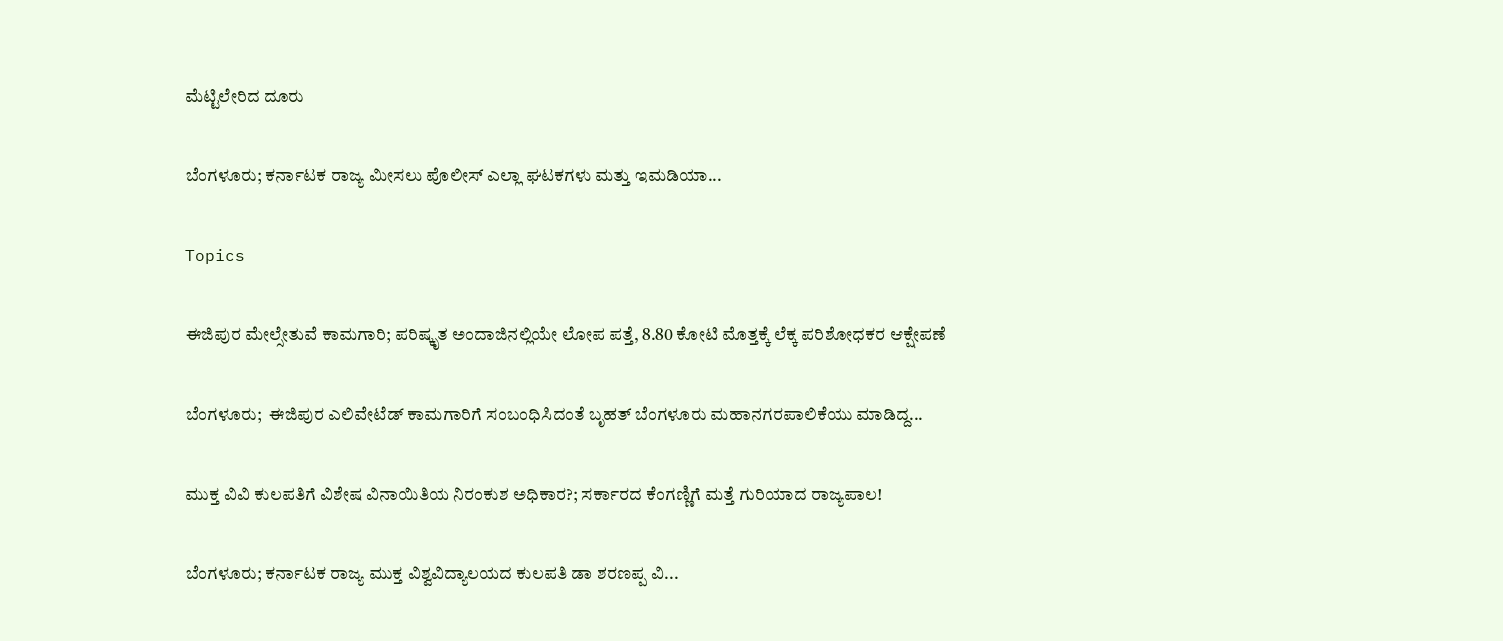ಮೆಟ್ಟಿಲೇರಿದ ದೂರು

ಬೆಂಗಳೂರು; ಕರ್ನಾಟಕ ರಾಜ್ಯ ಮೀಸಲು ಪೊಲೀಸ್‌ ಎಲ್ಲಾ ಘಟಕಗಳು ಮತ್ತು ಇಮಡಿಯಾ...

Topics

ಈಜಿಪುರ ಮೇಲ್ಸೇತುವೆ ಕಾಮಗಾರಿ; ಪರಿಷ್ಕೃತ ಅಂದಾಜಿನಲ್ಲಿಯೇ ಲೋಪ ಪತ್ತೆ, 8.80 ಕೋಟಿ ಮೊತ್ತಕ್ಕೆ ಲೆಕ್ಕ ಪರಿಶೋಧಕರ ಆಕ್ಷೇಪಣೆ

ಬೆಂಗಳೂರು;  ಈಜಿಪುರ ಎಲಿವೇಟೆಡ್ ಕಾಮಗಾರಿಗೆ ಸಂಬಂಧಿಸಿದಂತೆ ಬೃಹತ್‌ ಬೆಂಗಳೂರು ಮಹಾನಗರಪಾಲಿಕೆಯು ಮಾಡಿದ್ದ...

ಮುಕ್ತ ವಿವಿ ಕುಲಪತಿಗೆ ವಿಶೇಷ ವಿನಾಯಿತಿಯ ನಿರಂಕುಶ ಅಧಿಕಾರ?; ಸರ್ಕಾರದ ಕೆಂಗಣ್ಣಿಗೆ ಮತ್ತೆ ಗುರಿಯಾದ ರಾಜ್ಯಪಾಲ!

ಬೆಂಗಳೂರು; ಕರ್ನಾಟಕ ರಾಜ್ಯ ಮುಕ್ತ ವಿಶ್ವವಿದ್ಯಾಲಯದ ಕುಲಪತಿ ಡಾ ಶರಣಪ್ಪ ವಿ...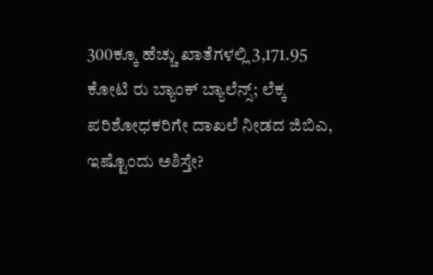300ಕ್ಕೂ ಹೆಚ್ಚು ಖಾತೆಗಳಲ್ಲಿ 3,171.95 ಕೋಟಿ ರು ಬ್ಯಾಂಕ್‌ ಬ್ಯಾಲೆನ್ಸ್‌; ಲೆಕ್ಕ ಪರಿಶೋಧಕರಿಗೇ ದಾಖಲೆ ನೀಡದ ಜಿಬಿಎ, ಇಷ್ಟೊಂದು ಅಶಿಸ್ತೇ?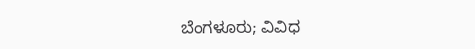ಬೆಂಗಳೂರು; ವಿವಿಧ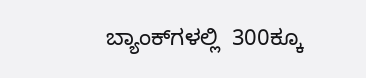ಬ್ಯಾಂಕ್‌ಗಳಲ್ಲಿ  300ಕ್ಕೂ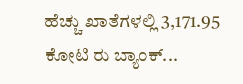ಹೆಚ್ಚು ಖಾತೆಗಳಲ್ಲಿ 3,171.95 ಕೋಟಿ ರು ಬ್ಯಾಂಕ್‌...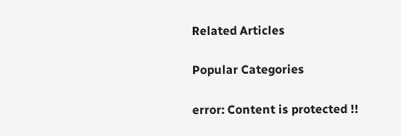Related Articles

Popular Categories

error: Content is protected !!